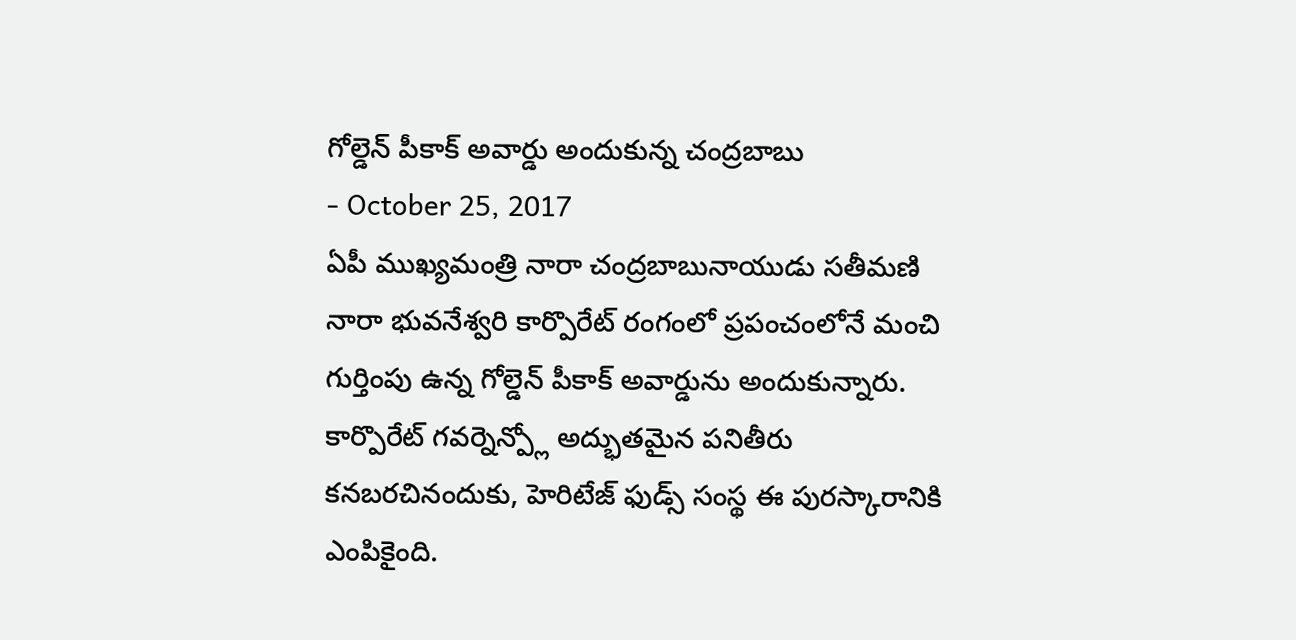గోల్డెన్ పీకాక్ అవార్డు అందుకున్న చంద్రబాబు
- October 25, 2017
ఏపీ ముఖ్యమంత్రి నారా చంద్రబాబునాయుడు సతీమణి నారా భువనేశ్వరి కార్పొరేట్ రంగంలో ప్రపంచంలోనే మంచి గుర్తింపు ఉన్న గోల్డెన్ పీకాక్ అవార్డును అందుకున్నారు. కార్పొరేట్ గవర్నెన్ప్లో అద్భుతమైన పనితీరు కనబరచినందుకు, హెరిటేజ్ ఫుడ్స్ సంస్థ ఈ పురస్కారానికి ఎంపికైంది.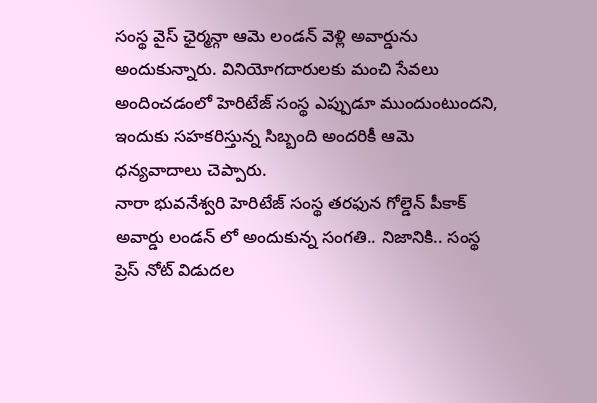సంస్థ వైస్ ఛైర్మన్గా ఆమె లండన్ వెళ్లి అవార్డును అందుకున్నారు. వినియోగదారులకు మంచి సేవలు అందించడంలో హెరిటేజ్ సంస్థ ఎప్పుడూ ముందుంటుందని, ఇందుకు సహకరిస్తున్న సిబ్బంది అందరికీ ఆమె ధన్యవాదాలు చెప్పారు.
నారా భువనేశ్వరి హెరిటేజ్ సంస్థ తరఫున గోల్డెన్ పీకాక్ అవార్డు లండన్ లో అందుకున్న సంగతి.. నిజానికి.. సంస్థ ప్రెస్ నోట్ విడుదల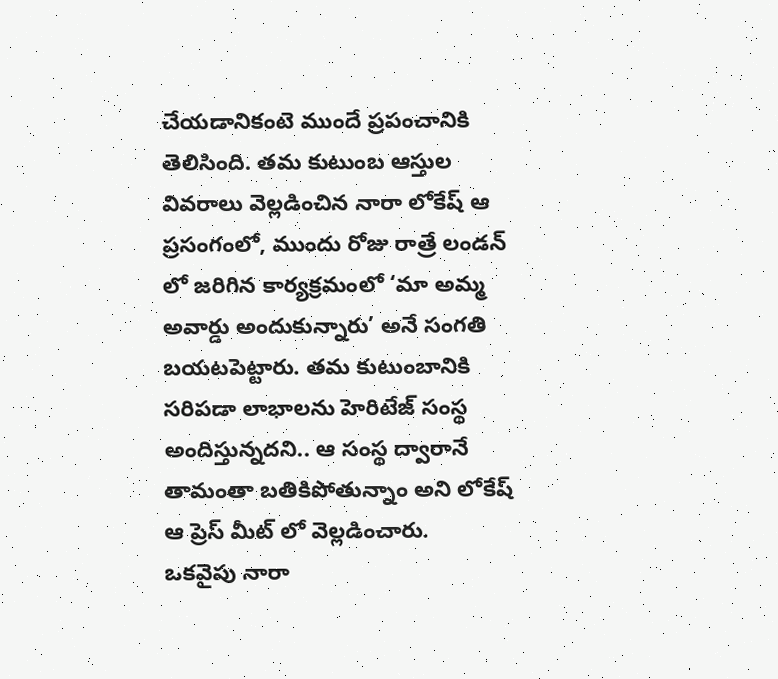చేయడానికంటె ముందే ప్రపంచానికి తెలిసింది. తమ కుటుంబ ఆస్తుల వివరాలు వెల్లడించిన నారా లోకేష్ ఆ ప్రసంగంలో, ముందు రోజు రాత్రే లండన్ లో జరిగిన కార్యక్రమంలో ‘మా అమ్మ అవార్డు అందుకున్నారు’ అనే సంగతి బయటపెట్టారు. తమ కుటుంబానికి సరిపడా లాభాలను హెరిటేజ్ సంస్థ అందిస్తున్నదని.. ఆ సంస్థ ద్వారానే తామంతా బతికిపోతున్నాం అని లోకేష్ ఆ ప్రెస్ మీట్ లో వెల్లడించారు.
ఒకవైపు నారా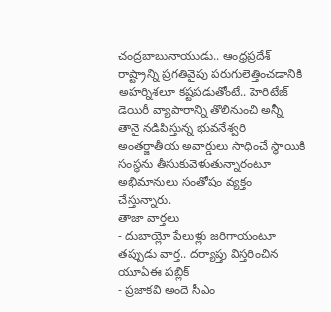చంద్రబాబునాయుడు.. ఆంధ్రప్రదేశ్ రాష్ట్రాన్ని ప్రగతివైపు పరుగులెత్తించడానికి అహర్నిశలూ కష్టపడుతోంటే.. హెరిటేజ్ డెయిరీ వ్యాపారాన్ని తొలినుంచి అన్నీ తానై నడిపిస్తున్న భువనేశ్వరి అంతర్జాతీయ అవార్డులు సాధించే స్థాయికి సంస్థను తీసుకువెళుతున్నారంటూ అభిమానులు సంతోషం వ్యక్తం చేస్తున్నారు.
తాజా వార్తలు
- దుబాయ్లో పేలుళ్లు జరిగాయంటూ తప్పుడు వార్త.. దర్యాప్తు విస్తరించిన యూఏఈ పబ్లిక్
- ప్రజాకవి అందె సీఎం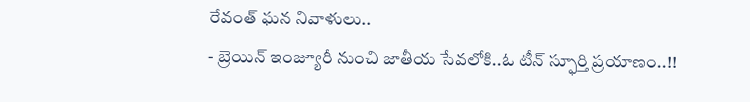రేవంత్ ఘన నివాళులు..
- బ్రెయిన్ ఇంజ్యూరీ నుంచి జాతీయ సేవలోకి..ఓ టీన్ స్ఫూర్తి ప్రయాణం..!!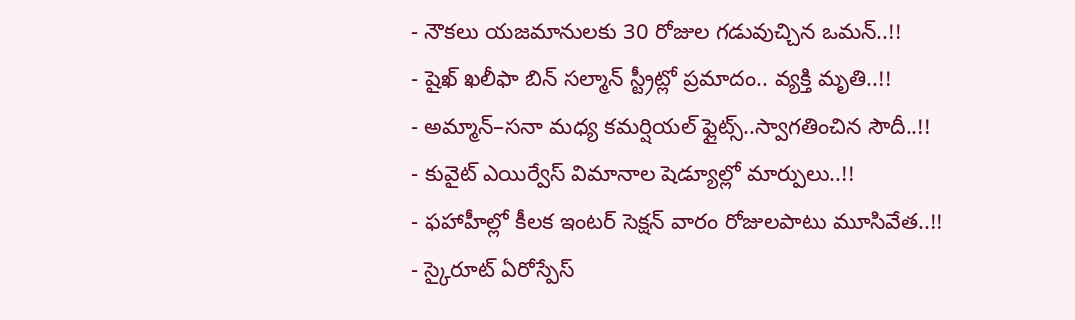- నౌకలు యజమానులకు 30 రోజుల గడువుచ్చిన ఒమన్..!!
- షైఖ్ ఖలీఫా బిన్ సల్మాన్ స్ట్రీట్లో ప్రమాదం.. వ్యక్తి మృతి..!!
- అమ్మాన్–సనా మధ్య కమర్షియల్ ఫ్లైట్స్..స్వాగతించిన సౌదీ..!!
- కువైట్ ఎయిర్వేస్ విమానాల షెడ్యూల్లో మార్పులు..!!
- ఫహాహీల్లో కీలక ఇంటర్ సెక్షన్ వారం రోజులపాటు మూసివేత..!!
- స్కైరూట్ ఏరోస్పేస్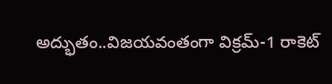అద్భుతం..విజయవంతంగా విక్రమ్-1 రాకెట్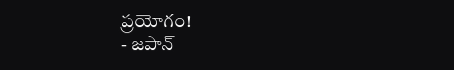ప్రయోగం!
- జపాన్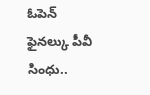ఓపెన్ ఫైనల్కు పీవీ సింధు..